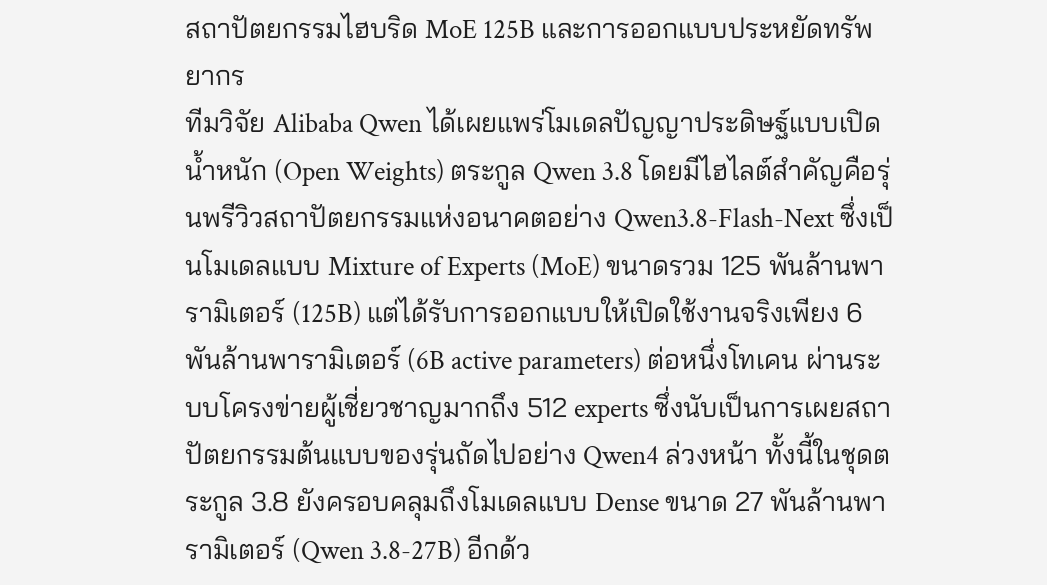สถาปัตยกรรมไฮบริด MoE 125B และการออกแบบประหยัดทรัพยากร
ทีมวิจัย Alibaba Qwen ได้เผยแพร่โมเดลปัญญาประดิษฐ์แบบเปิดน้ำหนัก (Open Weights) ตระกูล Qwen 3.8 โดยมีไฮไลต์สำคัญคือรุ่นพรีวิวสถาปัตยกรรมแห่งอนาคตอย่าง Qwen3.8-Flash-Next ซึ่งเป็นโมเดลแบบ Mixture of Experts (MoE) ขนาดรวม 125 พันล้านพารามิเตอร์ (125B) แต่ได้รับการออกแบบให้เปิดใช้งานจริงเพียง 6 พันล้านพารามิเตอร์ (6B active parameters) ต่อหนึ่งโทเคน ผ่านระบบโครงข่ายผู้เชี่ยวชาญมากถึง 512 experts ซึ่งนับเป็นการเผยสถาปัตยกรรมต้นแบบของรุ่นถัดไปอย่าง Qwen4 ล่วงหน้า ทั้งนี้ในชุดตระกูล 3.8 ยังครอบคลุมถึงโมเดลแบบ Dense ขนาด 27 พันล้านพารามิเตอร์ (Qwen 3.8-27B) อีกด้ว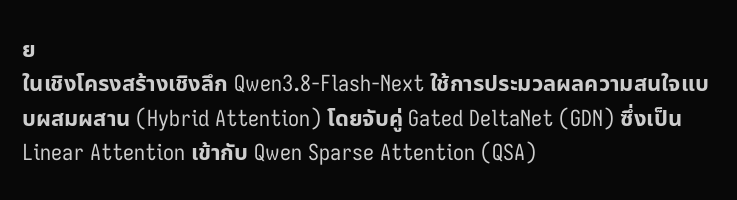ย
ในเชิงโครงสร้างเชิงลึก Qwen3.8-Flash-Next ใช้การประมวลผลความสนใจแบบผสมผสาน (Hybrid Attention) โดยจับคู่ Gated DeltaNet (GDN) ซึ่งเป็น Linear Attention เข้ากับ Qwen Sparse Attention (QSA)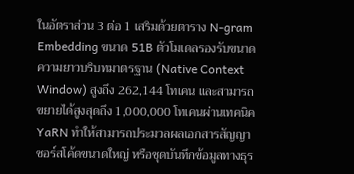ในอัตราส่วน 3 ต่อ 1 เสริมด้วยตาราง N-gram Embedding ขนาด 51B ตัวโมเดลรองรับขนาดความยาวบริบทมาตรฐาน (Native Context Window) สูงถึง 262,144 โทเคน และสามารถขยายได้สูงสุดถึง 1,000,000 โทเคนผ่านเทคนิค YaRN ทำให้สามารถประมวลผลเอกสารสัญญา ซอร์สโค้ดขนาดใหญ่ หรือชุดบันทึกข้อมูลทางธุร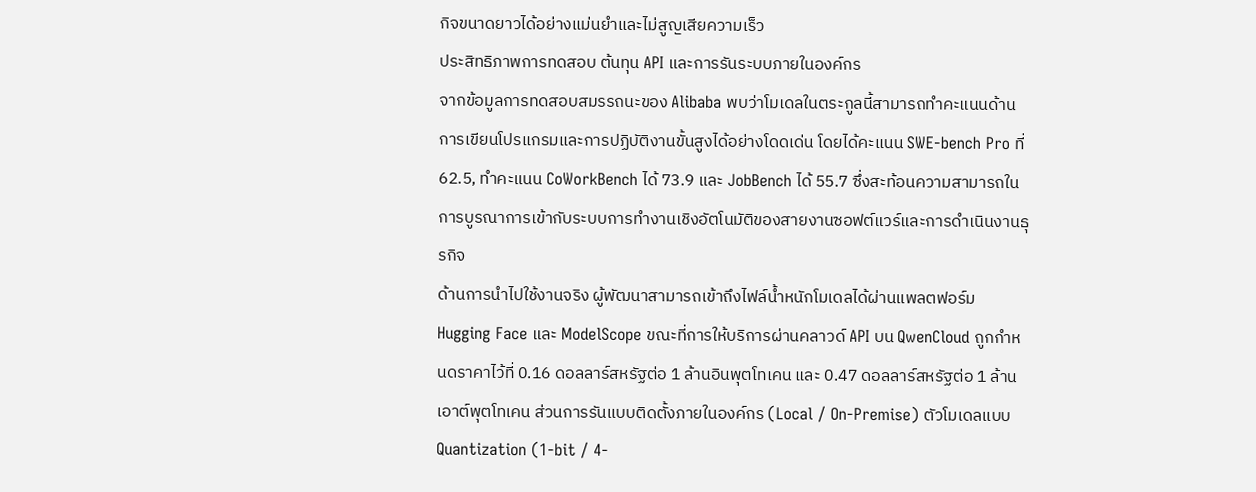กิจขนาดยาวได้อย่างแม่นยำและไม่สูญเสียความเร็ว
ประสิทธิภาพการทดสอบ ต้นทุน API และการรันระบบภายในองค์กร
จากข้อมูลการทดสอบสมรรถนะของ Alibaba พบว่าโมเดลในตระกูลนี้สามารถทำคะแนนด้านการเขียนโปรแกรมและการปฏิบัติงานขั้นสูงได้อย่างโดดเด่น โดยได้คะแนน SWE-bench Pro ที่ 62.5, ทำคะแนน CoWorkBench ได้ 73.9 และ JobBench ได้ 55.7 ซึ่งสะท้อนความสามารถในการบูรณาการเข้ากับระบบการทำงานเชิงอัตโนมัติของสายงานซอฟต์แวร์และการดำเนินงานธุรกิจ
ด้านการนำไปใช้งานจริง ผู้พัฒนาสามารถเข้าถึงไฟล์น้ำหนักโมเดลได้ผ่านแพลตฟอร์ม Hugging Face และ ModelScope ขณะที่การให้บริการผ่านคลาวด์ API บน QwenCloud ถูกกำหนดราคาไว้ที่ 0.16 ดอลลาร์สหรัฐต่อ 1 ล้านอินพุตโทเคน และ 0.47 ดอลลาร์สหรัฐต่อ 1 ล้านเอาต์พุตโทเคน ส่วนการรันแบบติดตั้งภายในองค์กร (Local / On-Premise) ตัวโมเดลแบบ Quantization (1-bit / 4-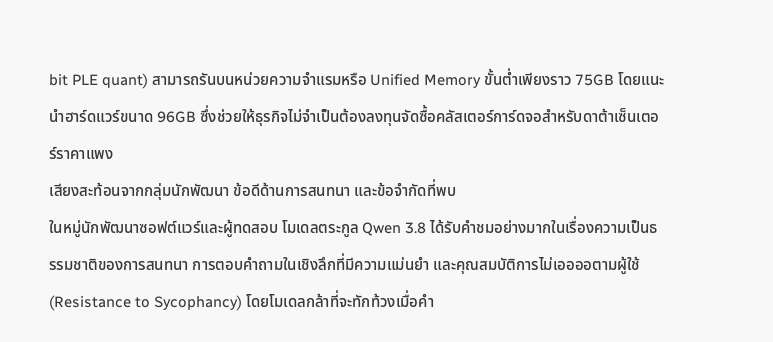bit PLE quant) สามารถรันบนหน่วยความจำแรมหรือ Unified Memory ขั้นต่ำเพียงราว 75GB โดยแนะนำฮาร์ดแวร์ขนาด 96GB ซึ่งช่วยให้ธุรกิจไม่จำเป็นต้องลงทุนจัดซื้อคลัสเตอร์การ์ดจอสำหรับดาต้าเซ็นเตอร์ราคาแพง
เสียงสะท้อนจากกลุ่มนักพัฒนา ข้อดีด้านการสนทนา และข้อจำกัดที่พบ
ในหมู่นักพัฒนาซอฟต์แวร์และผู้ทดสอบ โมเดลตระกูล Qwen 3.8 ได้รับคำชมอย่างมากในเรื่องความเป็นธรรมชาติของการสนทนา การตอบคำถามในเชิงลึกที่มีความแม่นยำ และคุณสมบัติการไม่เออออตามผู้ใช้ (Resistance to Sycophancy) โดยโมเดลกล้าที่จะทักท้วงเมื่อคำ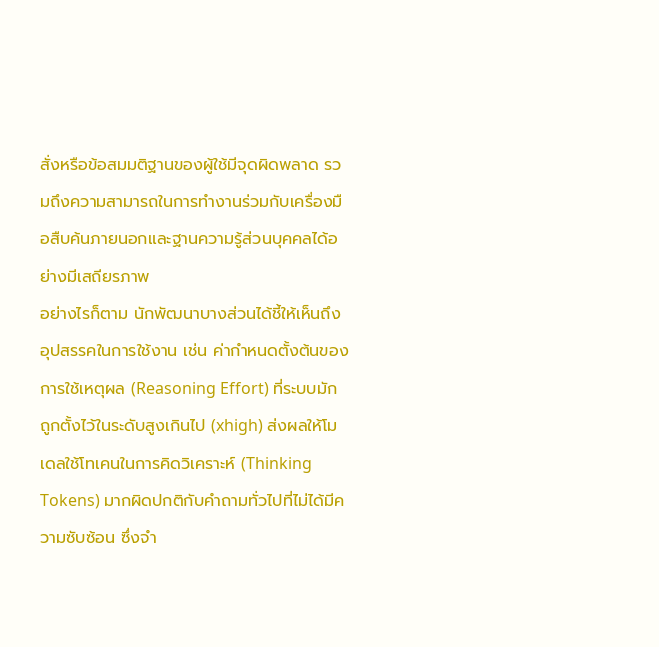สั่งหรือข้อสมมติฐานของผู้ใช้มีจุดผิดพลาด รวมถึงความสามารถในการทำงานร่วมกับเครื่องมือสืบค้นภายนอกและฐานความรู้ส่วนบุคคลได้อย่างมีเสถียรภาพ
อย่างไรก็ตาม นักพัฒนาบางส่วนได้ชี้ให้เห็นถึงอุปสรรคในการใช้งาน เช่น ค่ากำหนดตั้งต้นของการใช้เหตุผล (Reasoning Effort) ที่ระบบมักถูกตั้งไว้ในระดับสูงเกินไป (xhigh) ส่งผลให้โมเดลใช้โทเคนในการคิดวิเคราะห์ (Thinking Tokens) มากผิดปกติกับคำถามทั่วไปที่ไม่ได้มีความซับซ้อน ซึ่งจำ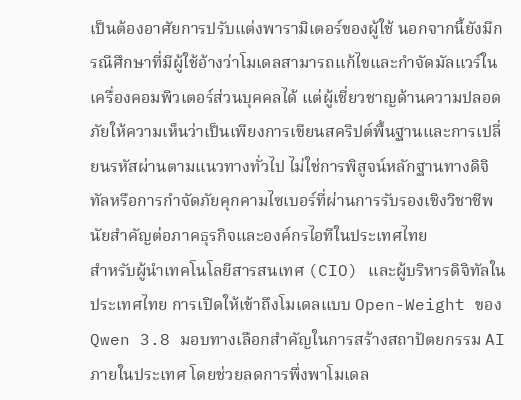เป็นต้องอาศัยการปรับแต่งพารามิเตอร์ของผู้ใช้ นอกจากนี้ยังมีกรณีศึกษาที่มีผู้ใช้อ้างว่าโมเดลสามารถแก้ไขและกำจัดมัลแวร์ในเครื่องคอมพิวเตอร์ส่วนบุคคลได้ แต่ผู้เชี่ยวชาญด้านความปลอดภัยให้ความเห็นว่าเป็นเพียงการเขียนสคริปต์พื้นฐานและการเปลี่ยนรหัสผ่านตามแนวทางทั่วไป ไม่ใช่การพิสูจน์หลักฐานทางดิจิทัลหรือการกำจัดภัยคุกคามไซเบอร์ที่ผ่านการรับรองเชิงวิชาชีพ
นัยสำคัญต่อภาคธุรกิจและองค์กรไอทีในประเทศไทย
สำหรับผู้นำเทคโนโลยีสารสนเทศ (CIO) และผู้บริหารดิจิทัลในประเทศไทย การเปิดให้เข้าถึงโมเดลแบบ Open-Weight ของ Qwen 3.8 มอบทางเลือกสำคัญในการสร้างสถาปัตยกรรม AI ภายในประเทศ โดยช่วยลดการพึ่งพาโมเดล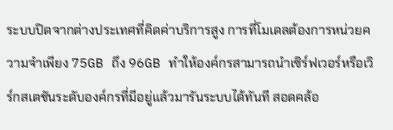ระบบปิดจากต่างประเทศที่คิดค่าบริการสูง การที่โมเดลต้องการหน่วยความจำเพียง 75GB ถึง 96GB ทำให้องค์กรสามารถนำเซิร์ฟเวอร์หรือเวิร์กสเตชันระดับองค์กรที่มีอยู่แล้วมารันระบบได้ทันที สอดคล้อ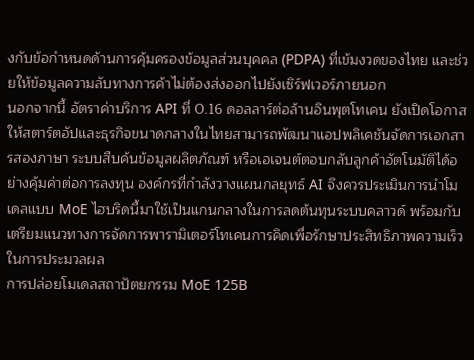งกับข้อกำหนดด้านการคุ้มครองข้อมูลส่วนบุคคล (PDPA) ที่เข้มงวดของไทย และช่วยให้ข้อมูลความลับทางการค้าไม่ต้องส่งออกไปยังเซิร์ฟเวอร์ภายนอก
นอกจากนี้ อัตราค่าบริการ API ที่ 0.16 ดอลลาร์ต่อล้านอินพุตโทเคน ยังเปิดโอกาสให้สตาร์ตอัปและธุรกิจขนาดกลางในไทยสามารถพัฒนาแอปพลิเคชันจัดการเอกสารสองภาษา ระบบสืบค้นข้อมูลผลิตภัณฑ์ หรือเอเจนต์ตอบกลับลูกค้าอัตโนมัติได้อย่างคุ้มค่าต่อการลงทุน องค์กรที่กำลังวางแผนกลยุทธ์ AI จึงควรประเมินการนำโมเดลแบบ MoE ไฮบริดนี้มาใช้เป็นแกนกลางในการลดต้นทุนระบบคลาวด์ พร้อมกับเตรียมแนวทางการจัดการพารามิเตอร์โทเคนการคิดเพื่อรักษาประสิทธิภาพความเร็วในการประมวลผล
การปล่อยโมเดลสถาปัตยกรรม MoE 125B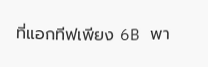ที่แอกทีฟเพียง 6B พา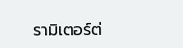รามิเตอร์ต่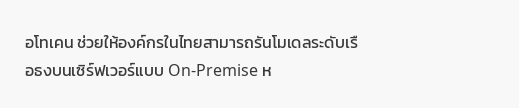อโทเคน ช่วยให้องค์กรในไทยสามารถรันโมเดลระดับเรือธงบนเซิร์ฟเวอร์แบบ On-Premise ห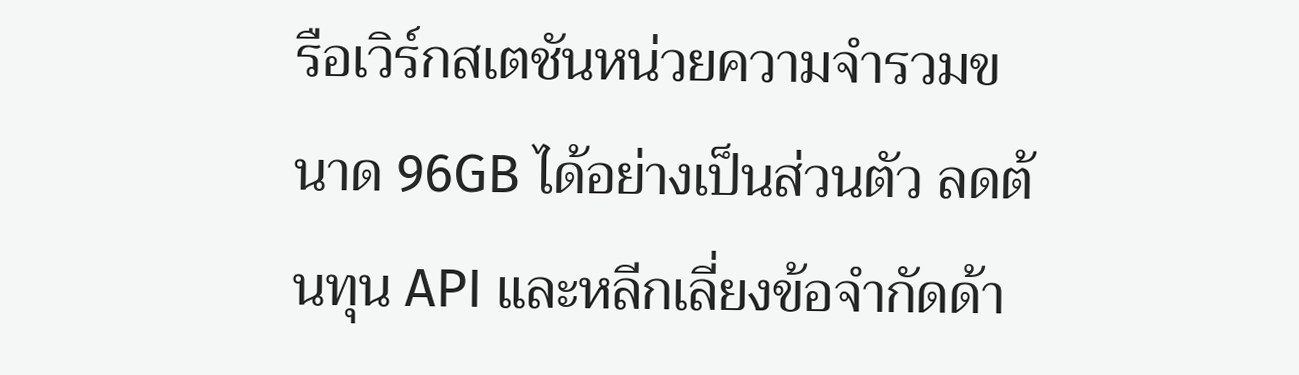รือเวิร์กสเตชันหน่วยความจำรวมขนาด 96GB ได้อย่างเป็นส่วนตัว ลดต้นทุน API และหลีกเลี่ยงข้อจำกัดด้า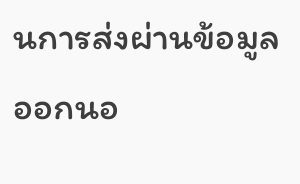นการส่งผ่านข้อมูลออกนอ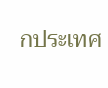กประเทศ